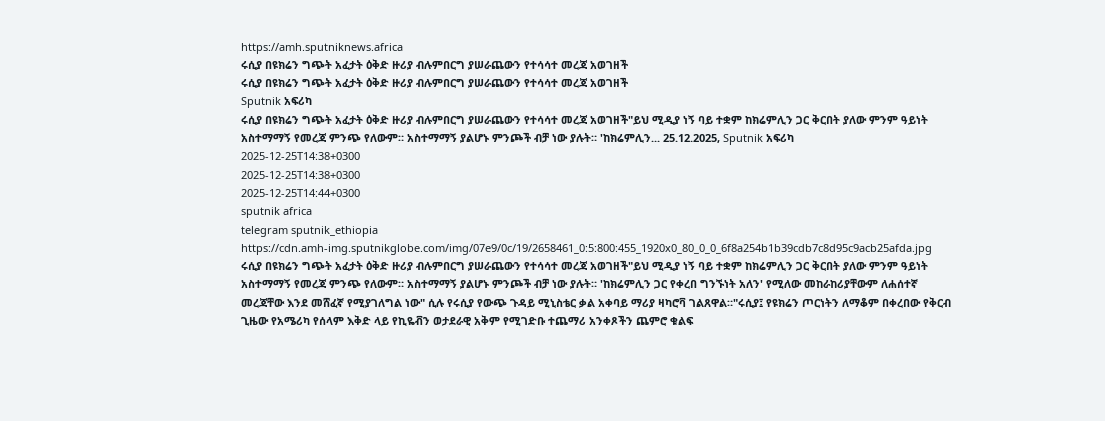https://amh.sputniknews.africa
ሩሲያ በዩክሬን ግጭት አፈታት ዕቅድ ዙሪያ ብሉምበርግ ያሠራጨውን የተሳሳተ መረጃ አወገዘች
ሩሲያ በዩክሬን ግጭት አፈታት ዕቅድ ዙሪያ ብሉምበርግ ያሠራጨውን የተሳሳተ መረጃ አወገዘች
Sputnik አፍሪካ
ሩሲያ በዩክሬን ግጭት አፈታት ዕቅድ ዙሪያ ብሉምበርግ ያሠራጨውን የተሳሳተ መረጃ አወገዘች"ይህ ሚዲያ ነኝ ባይ ተቋም ከክሬምሊን ጋር ቅርበት ያለው ምንም ዓይነት አስተማማኝ የመረጃ ምንጭ የለውም። አስተማማኝ ያልሆኑ ምንጮች ብቻ ነው ያሉት። 'ከክሬምሊን... 25.12.2025, Sputnik አፍሪካ
2025-12-25T14:38+0300
2025-12-25T14:38+0300
2025-12-25T14:44+0300
sputnik africa
telegram sputnik_ethiopia
https://cdn.amh-img.sputnikglobe.com/img/07e9/0c/19/2658461_0:5:800:455_1920x0_80_0_0_6f8a254b1b39cdb7c8d95c9acb25afda.jpg
ሩሲያ በዩክሬን ግጭት አፈታት ዕቅድ ዙሪያ ብሉምበርግ ያሠራጨውን የተሳሳተ መረጃ አወገዘች"ይህ ሚዲያ ነኝ ባይ ተቋም ከክሬምሊን ጋር ቅርበት ያለው ምንም ዓይነት አስተማማኝ የመረጃ ምንጭ የለውም። አስተማማኝ ያልሆኑ ምንጮች ብቻ ነው ያሉት። 'ከክሬምሊን ጋር የቀረበ ግንኙነት አለን' የሚለው መከራከሪያቸውም ለሐሰተኛ መረጃቸው እንደ መሸፈኛ የሚያገለግል ነው" ሲሉ የሩሲያ የውጭ ጉዳይ ሚኒስቴር ቃል አቀባይ ማሪያ ዛካሮቫ ገልጸዋል።"ሩሲያ፤ የዩክሬን ጦርነትን ለማቆም በቀረበው የቅርብ ጊዜው የአሜሪካ የሰላም እቅድ ላይ የኪዬቭን ወታደራዊ አቅም የሚገድቡ ተጨማሪ አንቀጾችን ጨምሮ ቁልፍ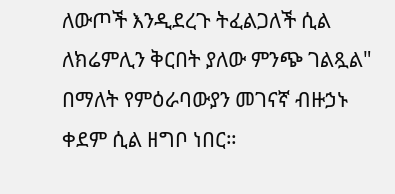ለውጦች እንዲደረጉ ትፈልጋለች ሲል ለክሬምሊን ቅርበት ያለው ምንጭ ገልጿል" በማለት የምዕራባውያን መገናኛ ብዙኃኑ ቀደም ሲል ዘግቦ ነበር።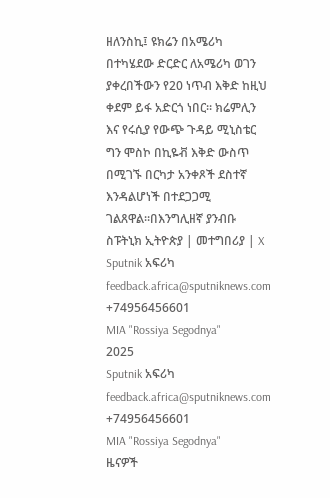ዘለንስኪ፤ ዩክሬን በአሜሪካ በተካሄደው ድርድር ለአሜሪካ ወገን ያቀረበችውን የ20 ነጥብ እቅድ ከዚህ ቀደም ይፋ አድርጎ ነበር። ክሬምሊን እና የሩሲያ የውጭ ጉዳይ ሚኒስቴር ግን ሞስኮ በኪዬቭ እቅድ ውስጥ በሚገኙ በርካታ አንቀጾች ደስተኛ እንዳልሆነች በተደጋጋሚ ገልጸዋል።በእንግሊዘኛ ያንብቡ ስፑትኒክ ኢትዮጵያ | መተግበሪያ | X
Sputnik አፍሪካ
feedback.africa@sputniknews.com
+74956456601
MIA "Rossiya Segodnya"
2025
Sputnik አፍሪካ
feedback.africa@sputniknews.com
+74956456601
MIA "Rossiya Segodnya"
ዜናዎች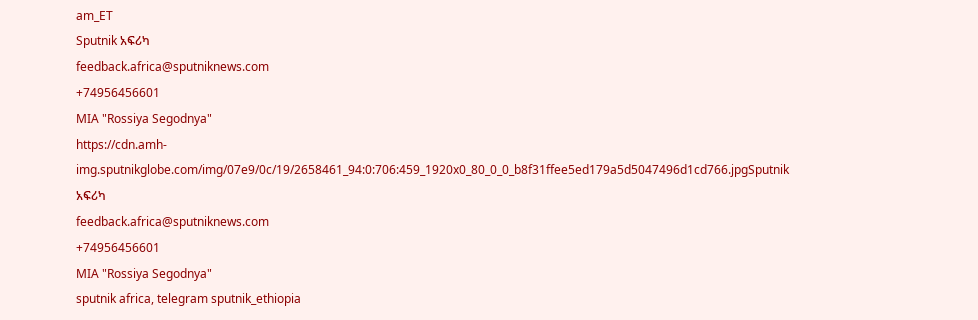am_ET
Sputnik አፍሪካ
feedback.africa@sputniknews.com
+74956456601
MIA "Rossiya Segodnya"
https://cdn.amh-img.sputnikglobe.com/img/07e9/0c/19/2658461_94:0:706:459_1920x0_80_0_0_b8f31ffee5ed179a5d5047496d1cd766.jpgSputnik አፍሪካ
feedback.africa@sputniknews.com
+74956456601
MIA "Rossiya Segodnya"
sputnik africa, telegram sputnik_ethiopia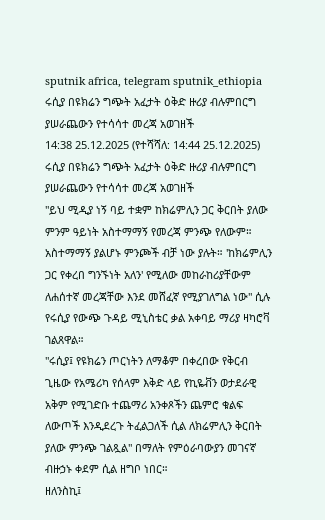sputnik africa, telegram sputnik_ethiopia
ሩሲያ በዩክሬን ግጭት አፈታት ዕቅድ ዙሪያ ብሉምበርግ ያሠራጨውን የተሳሳተ መረጃ አወገዘች
14:38 25.12.2025 (የተሻሻለ: 14:44 25.12.2025) ሩሲያ በዩክሬን ግጭት አፈታት ዕቅድ ዙሪያ ብሉምበርግ ያሠራጨውን የተሳሳተ መረጃ አወገዘች
"ይህ ሚዲያ ነኝ ባይ ተቋም ከክሬምሊን ጋር ቅርበት ያለው ምንም ዓይነት አስተማማኝ የመረጃ ምንጭ የለውም። አስተማማኝ ያልሆኑ ምንጮች ብቻ ነው ያሉት። 'ከክሬምሊን ጋር የቀረበ ግንኙነት አለን' የሚለው መከራከሪያቸውም ለሐሰተኛ መረጃቸው እንደ መሸፈኛ የሚያገለግል ነው" ሲሉ የሩሲያ የውጭ ጉዳይ ሚኒስቴር ቃል አቀባይ ማሪያ ዛካሮቫ ገልጸዋል።
"ሩሲያ፤ የዩክሬን ጦርነትን ለማቆም በቀረበው የቅርብ ጊዜው የአሜሪካ የሰላም እቅድ ላይ የኪዬቭን ወታደራዊ አቅም የሚገድቡ ተጨማሪ አንቀጾችን ጨምሮ ቁልፍ ለውጦች እንዲደረጉ ትፈልጋለች ሲል ለክሬምሊን ቅርበት ያለው ምንጭ ገልጿል" በማለት የምዕራባውያን መገናኛ ብዙኃኑ ቀደም ሲል ዘግቦ ነበር።
ዘለንስኪ፤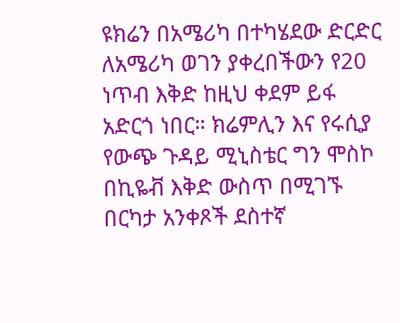ዩክሬን በአሜሪካ በተካሄደው ድርድር ለአሜሪካ ወገን ያቀረበችውን የ20 ነጥብ እቅድ ከዚህ ቀደም ይፋ አድርጎ ነበር። ክሬምሊን እና የሩሲያ የውጭ ጉዳይ ሚኒስቴር ግን ሞስኮ በኪዬቭ እቅድ ውስጥ በሚገኙ በርካታ አንቀጾች ደስተኛ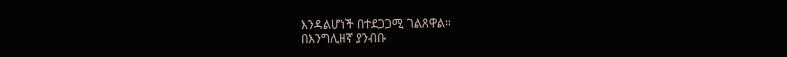እንዳልሆነች በተደጋጋሚ ገልጸዋል።
በእንግሊዘኛ ያንብቡ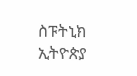ስፑትኒክ ኢትዮጵያ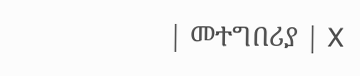| መተግበሪያ | X